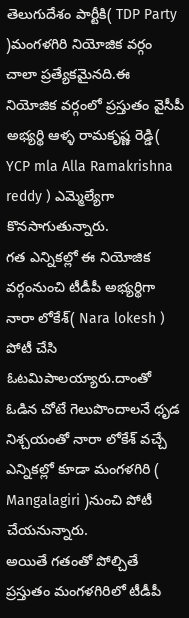తెలుగుదేశం పార్టీకి( TDP Party )మంగళగిరి నియోజిక వర్గం చాలా ప్రత్యేకమైనది.ఈ నియోజిక వర్గంలో ప్రస్తుతం వైసీపీ అభ్యర్థి ఆళ్ళ రామకృష్ణ రెడ్డి( YCP mla Alla Ramakrishna reddy ) ఎమ్మెల్యేగా కొనసాగుతున్నారు.
గత ఎన్నికల్లో ఈ నియోజిక వర్గంనుంచి టీడీపీ అభ్యర్థిగా నారా లోకేశ్( Nara lokesh ) పోటీ చేసి ఓటమిపాలయ్యారు.దాంతో ఓడిన చోటే గెలుపొందాలనే ధృడ నిశ్చయంతో నారా లోకేశ్ వచ్చే ఎన్నికల్లో కూడా మంగళగిరి ( Mangalagiri )నుంచి పోటీ చేయనున్నారు.
అయితే గతంతో పోల్చితే ప్రస్తుతం మంగళగిరిలో టీడీపీ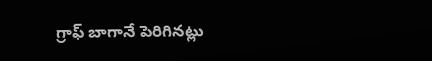గ్రాఫ్ బాగానే పెరిగినట్లు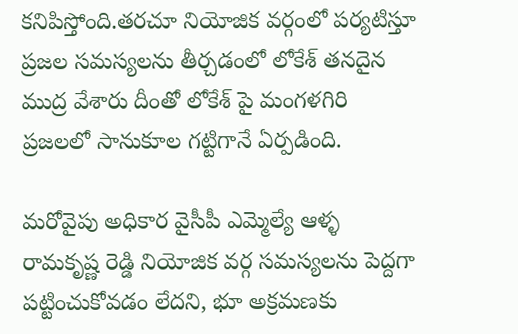కనిపిస్తోంది.తరచూ నియోజిక వర్గంలో పర్యటిస్తూ ప్రజల సమస్యలను తీర్చడంలో లోకేశ్ తనదైన ముద్ర వేశారు దీంతో లోకేశ్ పై మంగళగిరి ప్రజలలో సానుకూల గట్టిగానే ఏర్పడింది.

మరోవైపు అధికార వైసీపీ ఎమ్మెల్యే ఆళ్ళ రామకృష్ణ రెడ్డి నియోజిక వర్గ సమస్యలను పెద్దగా పట్టించుకోవడం లేదని, భూ అక్రమణకు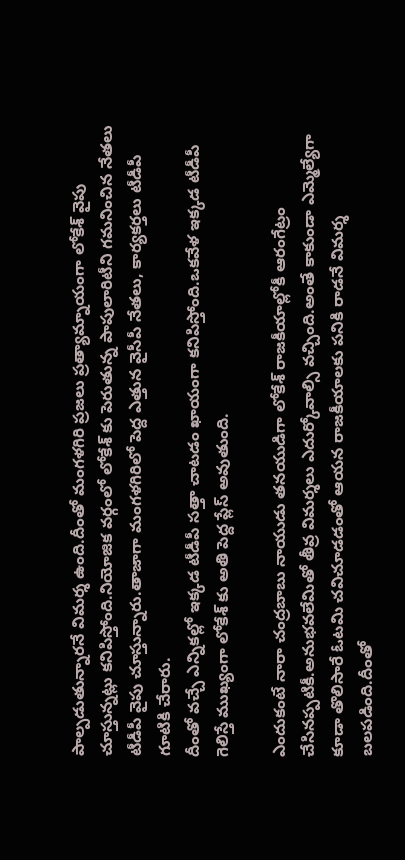పాల్పడుతున్నారనే విమర్శ ఉంది.దీంతో మంగళగిరి ప్రజలు ప్రత్యామ్నాయంగా లోకేశ్ వైపు చూస్తున్నట్లు కనిపిస్తోంది.నియోజిక వర్గంలో లోకేశ్ కు పెరుతున్న పాపులారిటీని గమనించిన నేతలు టీడీపీ వైపు చూస్తున్నారు.తాజాగా మంగళగిరిలో పెద్ద ఎత్తున వైసీపీ నేతలు, కార్యకర్తలు టీడీపీ గూటికి చేరారు.
దీంతో వచ్చే ఎన్నికల్లో ఇక్కడ టీడీపీ సత్తా చాటడం ఖాయంగా కనిపిస్తోంది.ఒకవేళ ఇక్కడ టీడీపీ గెలిస్తే ముఖ్యంగా లోకేశ్ కు అతి పెద్ద ప్లేస్ అవుతుంది.

ఎందుకంటే నారా చంద్రబాబు నాయుడు తనయుడిగా లోకేశ్ రాజకీయాల్లోకీ ఆరంగేట్రం చేసినప్పటికీ.అనుభవలేమితో తీవ్ర విమర్శలు ఎదుర్కోవాల్సి వచ్చింది.అంతే కాకుండా ఎమ్మెల్యేగా కూడా తొలిసారే ఓటమి చవిచూడడంతో ఆయన రాజకీయాలకు పనికి రాడనే విమర్శ బలపడింది.దీంతో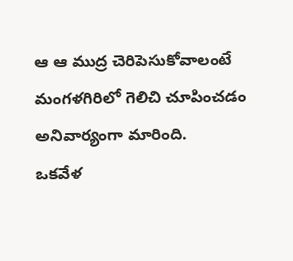ఆ ఆ ముద్ర చెరిపెసుకోవాలంటే మంగళగిరిలో గెలిచి చూపించడం అనివార్యంగా మారింది.
ఒకవేళ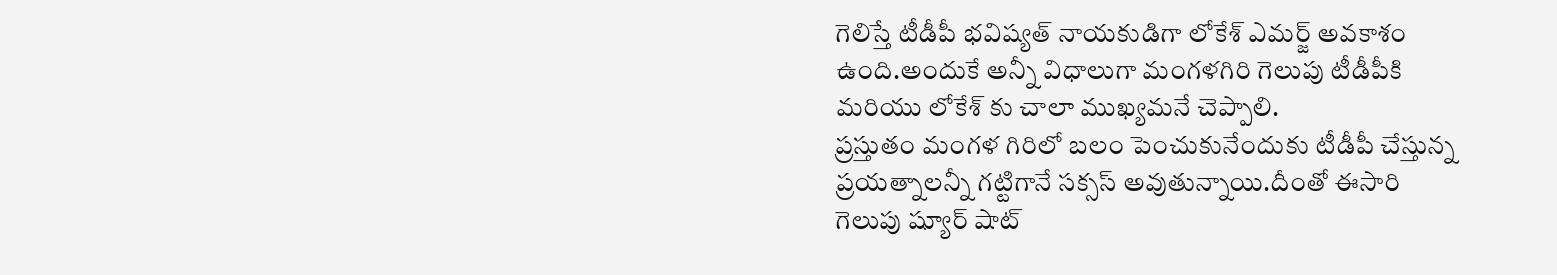గెలిస్తే టీడీపీ భవిష్యత్ నాయకుడిగా లోకేశ్ ఎమర్జ్ అవకాశం ఉంది.అందుకే అన్నీ విధాలుగా మంగళగిరి గెలుపు టీడీపీకి మరియు లోకేశ్ కు చాలా ముఖ్యమనే చెప్పాలి.
ప్రస్తుతం మంగళ గిరిలో బలం పెంచుకునేందుకు టీడీపీ చేస్తున్న ప్రయత్నాలన్నీ గట్టిగానే సక్సస్ అవుతున్నాయి.దీంతో ఈసారి గెలుపు ష్యూర్ షాట్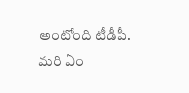అంటోంది టీడీపీ.
మరి ఏం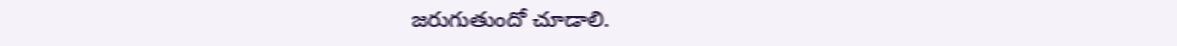జరుగుతుందో చూడాలి.